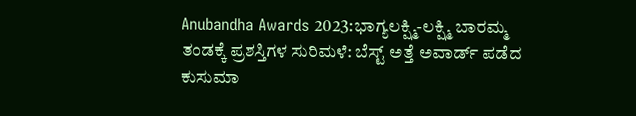Anubandha Awards 2023:ಭಾಗ್ಯಲಕ್ಷ್ಮಿ-ಲಕ್ಷ್ಮಿ ಬಾರಮ್ಮ ತಂಡಕ್ಕೆ ಪ್ರಶಸ್ತಿಗಳ ಸುರಿಮಳೆ: ಬೆಸ್ಟ್ ಅತ್ತೆ ಅವಾರ್ಡ್ ಪಡೆದ ಕುಸುಮಾ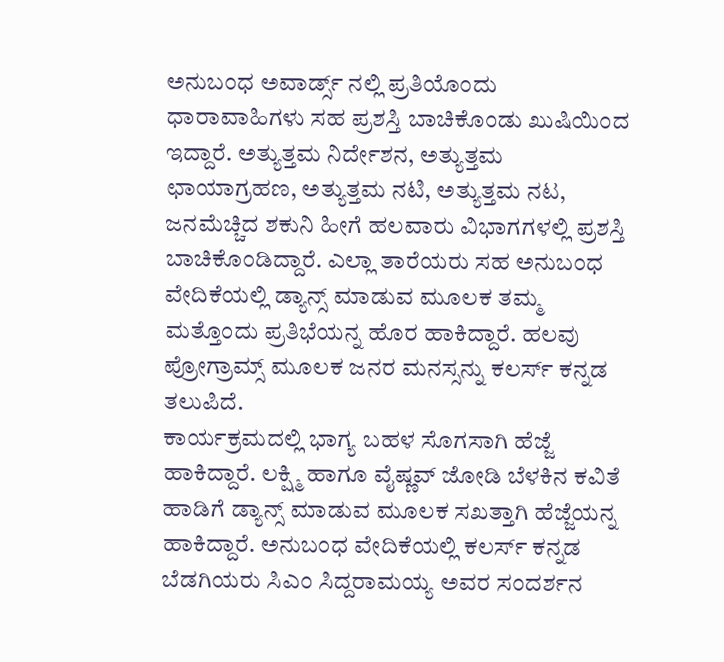ಅನುಬಂಧ ಅವಾರ್ಡ್ಸ್ ನಲ್ಲಿ ಪ್ರತಿಯೊಂದು ಧಾರಾವಾಹಿಗಳು ಸಹ ಪ್ರಶಸ್ತಿ ಬಾಚಿಕೊಂಡು ಖುಷಿಯಿಂದ ಇದ್ದಾರೆ. ಅತ್ಯುತ್ತಮ ನಿರ್ದೇಶನ, ಅತ್ಯುತ್ತಮ ಛಾಯಾಗ್ರಹಣ, ಅತ್ಯುತ್ತಮ ನಟಿ, ಅತ್ಯುತ್ತಮ ನಟ, ಜನಮೆಚ್ಚಿದ ಶಕುನಿ ಹೀಗೆ ಹಲವಾರು ವಿಭಾಗಗಳಲ್ಲಿ ಪ್ರಶಸ್ತಿ ಬಾಚಿಕೊಂಡಿದ್ದಾರೆ. ಎಲ್ಲಾ ತಾರೆಯರು ಸಹ ಅನುಬಂಧ ವೇದಿಕೆಯಲ್ಲಿ ಡ್ಯಾನ್ಸ್ ಮಾಡುವ ಮೂಲಕ ತಮ್ಮ ಮತ್ತೊಂದು ಪ್ರತಿಭೆಯನ್ನ ಹೊರ ಹಾಕಿದ್ದಾರೆ. ಹಲವು ಪ್ರೋಗ್ರಾಮ್ಸ್ ಮೂಲಕ ಜನರ ಮನಸ್ಸನ್ನು ಕಲರ್ಸ್ ಕನ್ನಡ ತಲುಪಿದೆ.
ಕಾರ್ಯಕ್ರಮದಲ್ಲಿ ಭಾಗ್ಯ ಬಹಳ ಸೊಗಸಾಗಿ ಹೆಜ್ಜೆ ಹಾಕಿದ್ದಾರೆ. ಲಕ್ಷ್ಮಿ ಹಾಗೂ ವೈಷ್ಣವ್ ಜೋಡಿ ಬೆಳಕಿನ ಕವಿತೆ ಹಾಡಿಗೆ ಡ್ಯಾನ್ಸ್ ಮಾಡುವ ಮೂಲಕ ಸಖತ್ತಾಗಿ ಹೆಜ್ಜೆಯನ್ನ ಹಾಕಿದ್ದಾರೆ. ಅನುಬಂಧ ವೇದಿಕೆಯಲ್ಲಿ ಕಲರ್ಸ್ ಕನ್ನಡ ಬೆಡಗಿಯರು ಸಿಎಂ ಸಿದ್ದರಾಮಯ್ಯ ಅವರ ಸಂದರ್ಶನ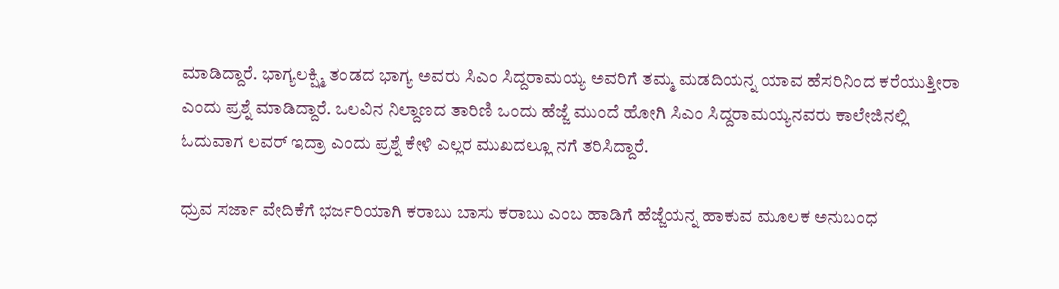ಮಾಡಿದ್ದಾರೆ. ಭಾಗ್ಯಲಕ್ಷ್ಮಿ ತಂಡದ ಭಾಗ್ಯ ಅವರು ಸಿಎಂ ಸಿದ್ದರಾಮಯ್ಯ ಅವರಿಗೆ ತಮ್ಮ ಮಡದಿಯನ್ನ ಯಾವ ಹೆಸರಿನಿಂದ ಕರೆಯುತ್ತೀರಾ ಎಂದು ಪ್ರಶ್ನೆ ಮಾಡಿದ್ದಾರೆ. ಒಲವಿನ ನಿಲ್ದಾಣದ ತಾರಿಣಿ ಒಂದು ಹೆಜ್ಜೆ ಮುಂದೆ ಹೋಗಿ ಸಿಎಂ ಸಿದ್ದರಾಮಯ್ಯನವರು ಕಾಲೇಜಿನಲ್ಲಿ ಓದುವಾಗ ಲವರ್ ಇದ್ರಾ ಎಂದು ಪ್ರಶ್ನೆ ಕೇಳಿ ಎಲ್ಲರ ಮುಖದಲ್ಲೂ ನಗೆ ತರಿಸಿದ್ದಾರೆ.

ಧ್ರುವ ಸರ್ಜಾ ವೇದಿಕೆಗೆ ಭರ್ಜರಿಯಾಗಿ ಕರಾಬು ಬಾಸು ಕರಾಬು ಎಂಬ ಹಾಡಿಗೆ ಹೆಜ್ಜೆಯನ್ನ ಹಾಕುವ ಮೂಲಕ ಅನುಬಂಧ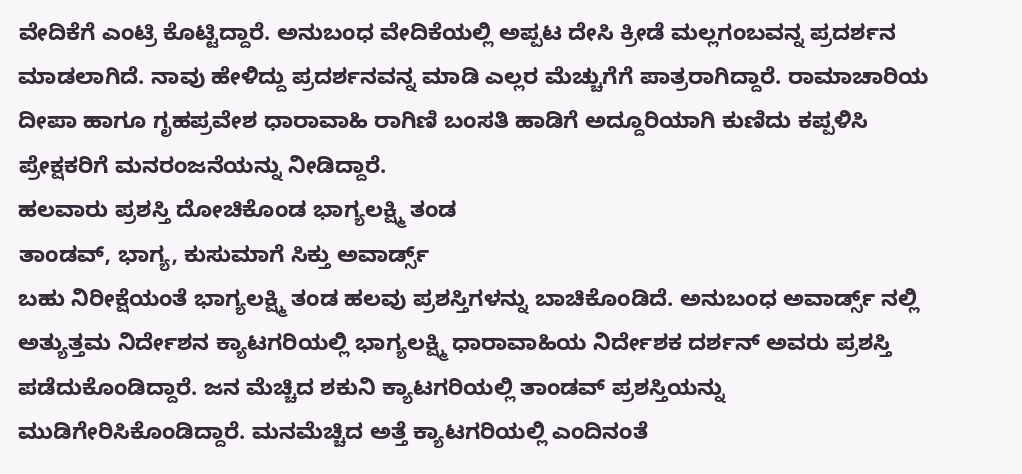ವೇದಿಕೆಗೆ ಎಂಟ್ರಿ ಕೊಟ್ಟಿದ್ದಾರೆ. ಅನುಬಂಧ ವೇದಿಕೆಯಲ್ಲಿ ಅಪ್ಪಟ ದೇಸಿ ಕ್ರೀಡೆ ಮಲ್ಲಗಂಬವನ್ನ ಪ್ರದರ್ಶನ ಮಾಡಲಾಗಿದೆ. ನಾವು ಹೇಳಿದ್ದು ಪ್ರದರ್ಶನವನ್ನ ಮಾಡಿ ಎಲ್ಲರ ಮೆಚ್ಚುಗೆಗೆ ಪಾತ್ರರಾಗಿದ್ದಾರೆ. ರಾಮಾಚಾರಿಯ ದೀಪಾ ಹಾಗೂ ಗೃಹಪ್ರವೇಶ ಧಾರಾವಾಹಿ ರಾಗಿಣಿ ಬಂಸತಿ ಹಾಡಿಗೆ ಅದ್ದೂರಿಯಾಗಿ ಕುಣಿದು ಕಪ್ಪಳಿಸಿ ಪ್ರೇಕ್ಷಕರಿಗೆ ಮನರಂಜನೆಯನ್ನು ನೀಡಿದ್ದಾರೆ.
ಹಲವಾರು ಪ್ರಶಸ್ತಿ ದೋಚಿಕೊಂಡ ಭಾಗ್ಯಲಕ್ಷ್ಮಿ ತಂಡ
ತಾಂಡವ್, ಭಾಗ್ಯ, ಕುಸುಮಾಗೆ ಸಿಕ್ತು ಅವಾರ್ಡ್ಸ್
ಬಹು ನಿರೀಕ್ಷೆಯಂತೆ ಭಾಗ್ಯಲಕ್ಷ್ಮಿ ತಂಡ ಹಲವು ಪ್ರಶಸ್ತಿಗಳನ್ನು ಬಾಚಿಕೊಂಡಿದೆ. ಅನುಬಂಧ ಅವಾರ್ಡ್ಸ್ ನಲ್ಲಿ ಅತ್ಯುತ್ತಮ ನಿರ್ದೇಶನ ಕ್ಯಾಟಗರಿಯಲ್ಲಿ ಭಾಗ್ಯಲಕ್ಷ್ಮಿ ಧಾರಾವಾಹಿಯ ನಿರ್ದೇಶಕ ದರ್ಶನ್ ಅವರು ಪ್ರಶಸ್ತಿ ಪಡೆದುಕೊಂಡಿದ್ದಾರೆ. ಜನ ಮೆಚ್ಚಿದ ಶಕುನಿ ಕ್ಯಾಟಗರಿಯಲ್ಲಿ ತಾಂಡವ್ ಪ್ರಶಸ್ತಿಯನ್ನು ಮುಡಿಗೇರಿಸಿಕೊಂಡಿದ್ದಾರೆ. ಮನಮೆಚ್ಚಿದ ಅತ್ತೆ ಕ್ಯಾಟಗರಿಯಲ್ಲಿ ಎಂದಿನಂತೆ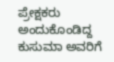ಪ್ರೇಕ್ಷಕರು ಅಂದುಕೊಂಡಿದ್ದ ಕುಸುಮಾ ಅವರಿಗೆ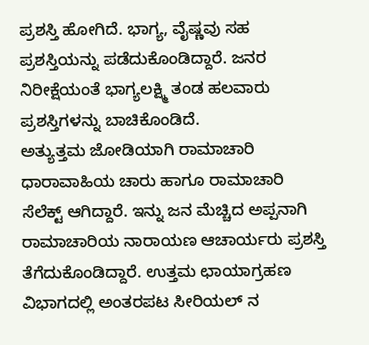ಪ್ರಶಸ್ತಿ ಹೋಗಿದೆ. ಭಾಗ್ಯ, ವೈಷ್ಣವು ಸಹ ಪ್ರಶಸ್ತಿಯನ್ನು ಪಡೆದುಕೊಂಡಿದ್ದಾರೆ. ಜನರ ನಿರೀಕ್ಷೆಯಂತೆ ಭಾಗ್ಯಲಕ್ಷ್ಮಿ ತಂಡ ಹಲವಾರು ಪ್ರಶಸ್ತಿಗಳನ್ನು ಬಾಚಿಕೊಂಡಿದೆ.
ಅತ್ಯುತ್ತಮ ಜೋಡಿಯಾಗಿ ರಾಮಾಚಾರಿ ಧಾರಾವಾಹಿಯ ಚಾರು ಹಾಗೂ ರಾಮಾಚಾರಿ ಸೆಲೆಕ್ಟ್ ಆಗಿದ್ದಾರೆ. ಇನ್ನು ಜನ ಮೆಚ್ಚಿದ ಅಪ್ಪನಾಗಿ ರಾಮಾಚಾರಿಯ ನಾರಾಯಣ ಆಚಾರ್ಯರು ಪ್ರಶಸ್ತಿ ತೆಗೆದುಕೊಂಡಿದ್ದಾರೆ. ಉತ್ತಮ ಛಾಯಾಗ್ರಹಣ ವಿಭಾಗದಲ್ಲಿ ಅಂತರಪಟ ಸೀರಿಯಲ್ ನ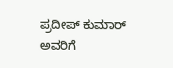ಪ್ರದೀಪ್ ಕುಮಾರ್ ಅವರಿಗೆ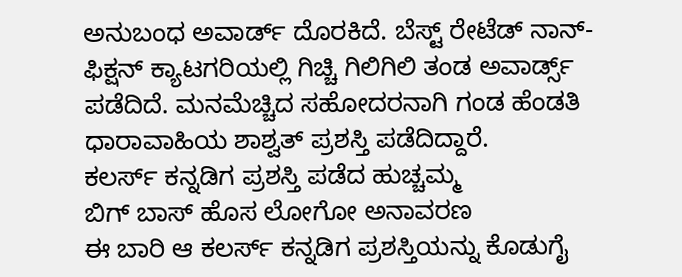ಅನುಬಂಧ ಅವಾರ್ಡ್ ದೊರಕಿದೆ. ಬೆಸ್ಟ್ ರೇಟೆಡ್ ನಾನ್- ಫಿಕ್ಷನ್ ಕ್ಯಾಟಗರಿಯಲ್ಲಿ ಗಿಚ್ಚಿ ಗಿಲಿಗಿಲಿ ತಂಡ ಅವಾರ್ಡ್ಸ್ ಪಡೆದಿದೆ. ಮನಮೆಚ್ಚಿದ ಸಹೋದರನಾಗಿ ಗಂಡ ಹೆಂಡತಿ ಧಾರಾವಾಹಿಯ ಶಾಶ್ವತ್ ಪ್ರಶಸ್ತಿ ಪಡೆದಿದ್ದಾರೆ.
ಕಲರ್ಸ್ ಕನ್ನಡಿಗ ಪ್ರಶಸ್ತಿ ಪಡೆದ ಹುಚ್ಚಮ್ಮ
ಬಿಗ್ ಬಾಸ್ ಹೊಸ ಲೋಗೋ ಅನಾವರಣ
ಈ ಬಾರಿ ಆ ಕಲರ್ಸ್ ಕನ್ನಡಿಗ ಪ್ರಶಸ್ತಿಯನ್ನು ಕೊಡುಗೈ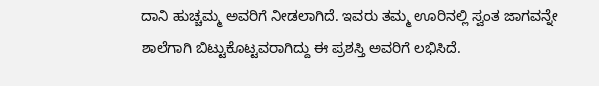ದಾನಿ ಹುಚ್ಚಮ್ಮ ಅವರಿಗೆ ನೀಡಲಾಗಿದೆ. ಇವರು ತಮ್ಮ ಊರಿನಲ್ಲಿ ಸ್ವಂತ ಜಾಗವನ್ನೇ ಶಾಲೆಗಾಗಿ ಬಿಟ್ಟುಕೊಟ್ಟವರಾಗಿದ್ದು ಈ ಪ್ರಶಸ್ತಿ ಅವರಿಗೆ ಲಭಿಸಿದೆ.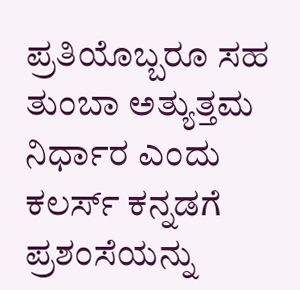ಪ್ರತಿಯೊಬ್ಬರೂ ಸಹ ತುಂಬಾ ಅತ್ಯುತ್ತಮ ನಿರ್ಧಾರ ಎಂದು ಕಲರ್ಸ್ ಕನ್ನಡಗೆ ಪ್ರಶಂಸೆಯನ್ನು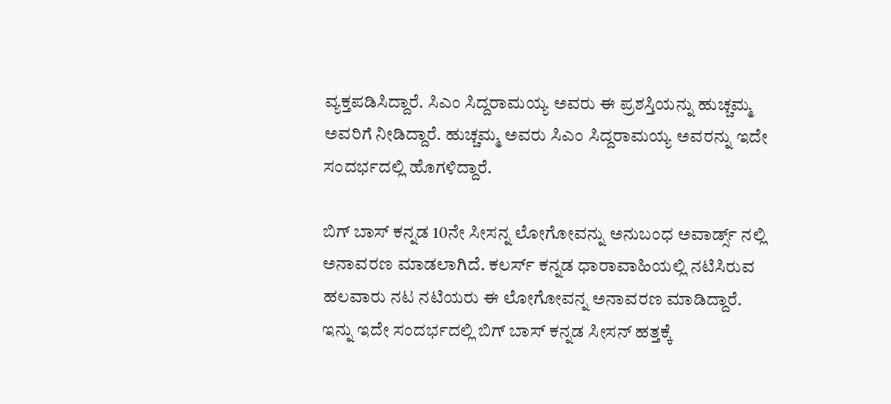ವ್ಯಕ್ತಪಡಿಸಿದ್ದಾರೆ. ಸಿಎಂ ಸಿದ್ದರಾಮಯ್ಯ ಅವರು ಈ ಪ್ರಶಸ್ತಿಯನ್ನು ಹುಚ್ಚಮ್ಮ ಅವರಿಗೆ ನೀಡಿದ್ದಾರೆ. ಹುಚ್ಚಮ್ಮ ಅವರು ಸಿಎಂ ಸಿದ್ದರಾಮಯ್ಯ ಅವರನ್ನು ಇದೇ ಸಂದರ್ಭದಲ್ಲಿ ಹೊಗಳಿದ್ದಾರೆ.

ಬಿಗ್ ಬಾಸ್ ಕನ್ನಡ 10ನೇ ಸೀಸನ್ನ ಲೋಗೋವನ್ನು ಅನುಬಂಧ ಅವಾರ್ಡ್ಸ್ ನಲ್ಲಿ ಅನಾವರಣ ಮಾಡಲಾಗಿದೆ. ಕಲರ್ಸ್ ಕನ್ನಡ ಧಾರಾವಾಹಿಯಲ್ಲಿ ನಟಿಸಿರುವ ಹಲವಾರು ನಟ ನಟಿಯರು ಈ ಲೋಗೋವನ್ನ ಅನಾವರಣ ಮಾಡಿದ್ದಾರೆ. ಇನ್ನು ಇದೇ ಸಂದರ್ಭದಲ್ಲಿ ಬಿಗ್ ಬಾಸ್ ಕನ್ನಡ ಸೀಸನ್ ಹತ್ತಕ್ಕೆ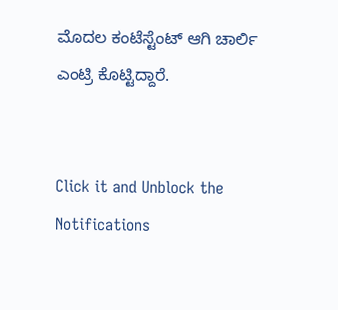ಮೊದಲ ಕಂಟೆಸ್ಟೆಂಟ್ ಆಗಿ ಚಾರ್ಲಿ ಎಂಟ್ರಿ ಕೊಟ್ಟಿದ್ದಾರೆ.


Click it and Unblock the Notifications